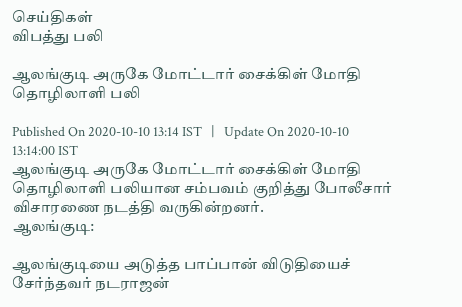செய்திகள்
விபத்து பலி

ஆலங்குடி அருகே மோட்டார் சைக்கிள் மோதி தொழிலாளி பலி

Published On 2020-10-10 13:14 IST   |   Update On 2020-10-10 13:14:00 IST
ஆலங்குடி அருகே மோட்டார் சைக்கிள் மோதி தொழிலாளி பலியான சம்பவம் குறித்து போலீசார் விசாரணை நடத்தி வருகின்றனர்.
ஆலங்குடி:

ஆலங்குடியை அடுத்த பாப்பான் விடுதியைச் சேர்ந்தவர் நடராஜன்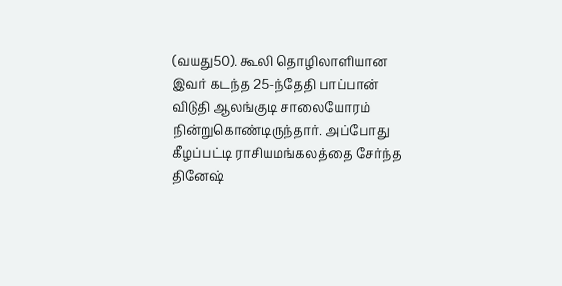(வயது50). கூலி தொழிலாளியான இவர் கடந்த 25-ந்தேதி பாப்பான் விடுதி ஆலங்குடி சாலையோரம் நின்றுகொண்டிருந்தார். அப்போது கீழப்பட்டி ராசியமங்கலத்தை சேர்ந்த தினேஷ்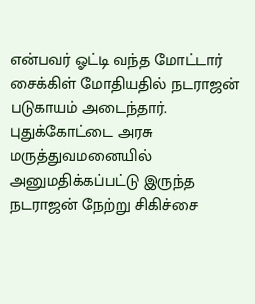என்பவர் ஓட்டி வந்த மோட்டார் சைக்கிள் மோதியதில் நடராஜன் படுகாயம் அடைந்தார். புதுக்கோட்டை அரசு மருத்துவமனையில் அனுமதிக்கப்பட்டு இருந்த நடராஜன் நேற்று சிகிச்சை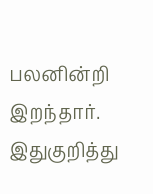பலனின்றி இறந்தார். இதுகுறித்து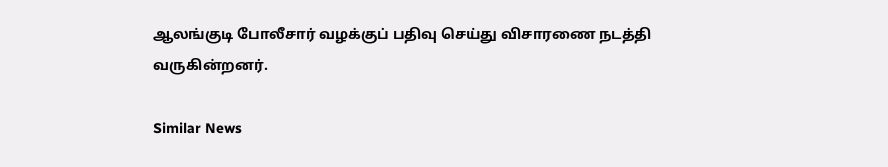ஆலங்குடி போலீசார் வழக்குப் பதிவு செய்து விசாரணை நடத்தி வருகின்றனர்.

Similar News